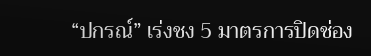“ปกรณ์” เร่งชง 5 มาตรการปิดช่อง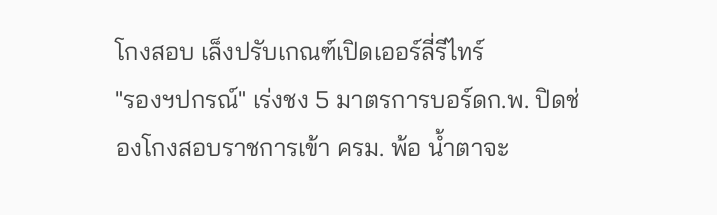โกงสอบ เล็งปรับเกณฑ์เปิดเออร์ลี่รีไทร์
"รองฯปกรณ์" เร่งชง 5 มาตรการบอร์ดก.พ. ปิดช่องโกงสอบราชการเข้า ครม. พ้อ น้ำตาจะ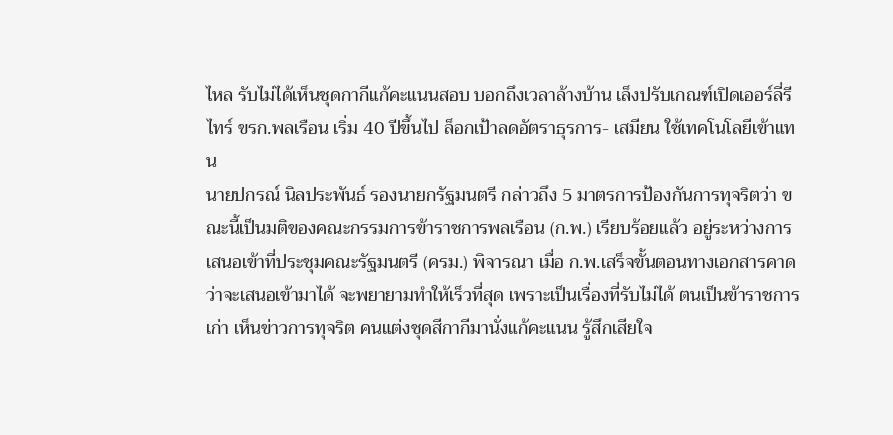ไหล รับไม่ได้เห็นชุดกากีแก้คะแนนสอบ บอกถึงเวลาล้างบ้าน เล็งปรับเกณฑ์เปิดเออร์ลี่รีไทร์ ขรก.พลเรือน เริ่ม 40 ปีขึ้นไป ล็อกเป้าลดอัตราธุรการ- เสมียน ใช้เทคโนโลยีเข้าแทน
นายปกรณ์ นิลประพันธ์ รองนายกรัฐมนตรี กล่าวถึง 5 มาตรการป้องกันการทุจริตว่า ขณะนี้เป็นมติของคณะกรรมการข้าราชการพลเรือน (ก.พ.) เรียบร้อยแล้ว อยู่ระหว่างการเสนอเข้าที่ประชุมคณะรัฐมนตรี (ครม.) พิจารณา เมื่อ ก.พ.เสร็จขั้นตอนทางเอกสารคาดว่าจะเสนอเข้ามาได้ จะพยายามทำให้เร็วที่สุด เพราะเป็นเรื่องที่รับไม่ได้ ตนเป็นข้าราชการเก่า เห็นข่าวการทุจริต คนแต่งชุดสีกากีมานั่งแก้คะแนน รู้สึกเสียใจ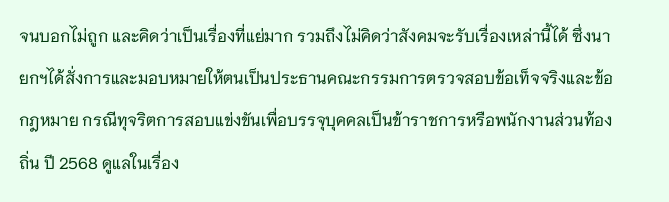จนบอกไม่ถูก และคิดว่าเป็นเรื่องที่แย่มาก รวมถึงไม่คิดว่าสังคมจะรับเรื่องเหล่านี้ได้ ซึ่งนายกฯได้สั่งการและมอบหมายให้ตนเป็นประธานคณะกรรมการตรวจสอบข้อเท็จจริงและข้อกฎหมาย กรณีทุจริตการสอบแข่งขันเพื่อบรรจุบุคคลเป็นข้าราชการหรือพนักงานส่วนท้องถิ่น ปี 2568 ดูแลในเรื่อง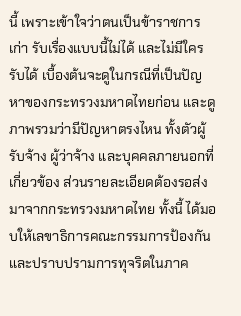นี้ เพราะเข้าใจว่าตนเป็นข้าราชการเก่า รับเรื่องแบบนี้ไม่ได้ และไม่มีใครรับได้ เบื้องต้นจะดูในกรณีที่เป็นปัญหาของกระทรวงมหาดไทยก่อน และดูภาพรวมว่ามีปัญหาตรงไหน ทั้งตัวผู้รับจ้าง ผู้ว่าจ้าง และบุคคลภายนอกที่เกี่ยวข้อง ส่วนรายละเอียดต้องรอส่งมาจากกระทรวงมหาดไทย ทั้งนี้ ได้มอบให้เลขาธิการคณะกรรมการป้องกันและปราบปรามการทุจริตในภาค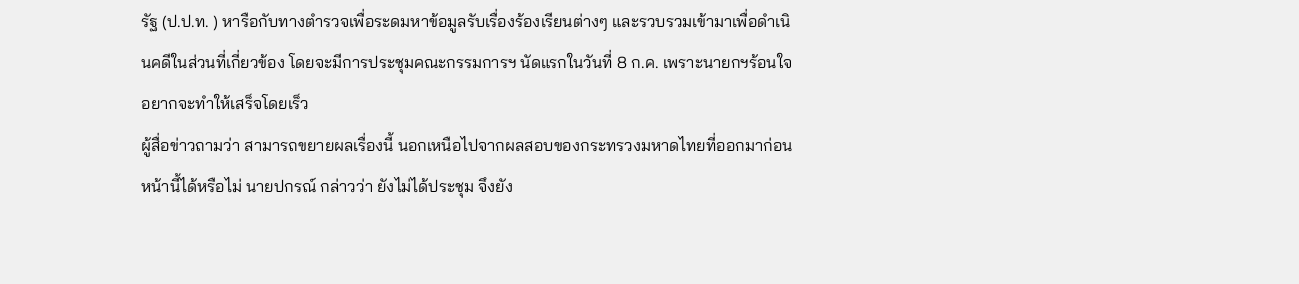รัฐ (ป.ป.ท. ) หารือกับทางตำรวจเพื่อระดมหาข้อมูลรับเรื่องร้องเรียนต่างๆ และรวบรวมเข้ามาเพื่อดำเนินคดีในส่วนที่เกี่ยวข้อง โดยจะมีการประชุมคณะกรรมการฯ นัดแรกในวันที่ 8 ก.ค. เพราะนายกฯร้อนใจ อยากจะทำให้เสร็จโดยเร็ว
ผู้สื่อข่าวถามว่า สามารถขยายผลเรื่องนี้ นอกเหนือไปจากผลสอบของกระทรวงมหาดไทยที่ออกมาก่อนหน้านี้ได้หรือไม่ นายปกรณ์ กล่าวว่า ยังไม่ได้ประชุม จึงยัง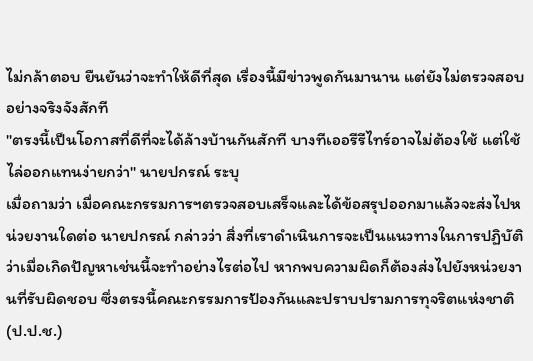ไม่กล้าตอบ ยืนยันว่าจะทำให้ดีที่สุด เรื่องนี้มีข่าวพูดกันมานาน แต่ยังไม่ตรวจสอบอย่างจริงจังสักที
"ตรงนี้เป็นโอกาสที่ดีที่จะได้ล้างบ้านกันสักที บางทีเออรีรีไทร์อาจไม่ต้องใช้ แต่ใช้ไล่ออกแทนง่ายกว่า" นายปกรณ์ ระบุ
เมื่อถามว่า เมื่อคณะกรรมการฯตรวจสอบเสร็จและได้ข้อสรุปออกมาแล้วจะส่งไปหน่วยงานใดต่อ นายปกรณ์ กล่าวว่า สิ่งที่เราดำเนินการจะเป็นแนวทางในการปฏิบัติ ว่าเมื่อเกิดปัญหาเช่นนี้จะทำอย่างไรต่อไป หากพบความผิดก็ต้องส่งไปยังหน่วยงานที่รับผิดชอบ ซึ่งตรงนี้คณะกรรมการป้องกันและปราบปรามการทุจริตแห่งชาติ (ป.ป.ช.)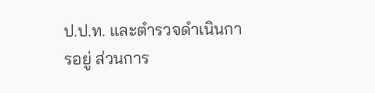ป.ป.ท. และตำรวจดำเนินการอยู่ ส่วนการ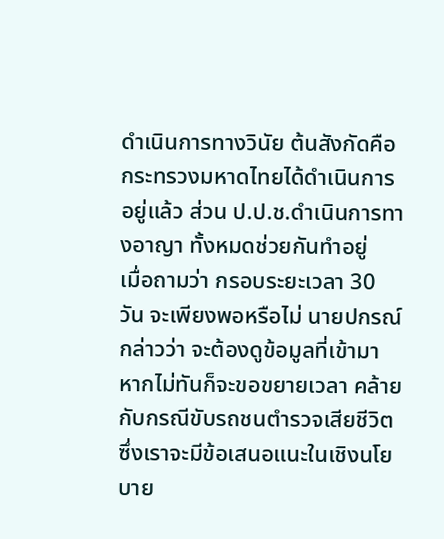ดำเนินการทางวินัย ต้นสังกัดคือกระทรวงมหาดไทยได้ดำเนินการอยู่แล้ว ส่วน ป.ป.ช.ดำเนินการทางอาญา ทั้งหมดช่วยกันทำอยู่
เมื่อถามว่า กรอบระยะเวลา 30 วัน จะเพียงพอหรือไม่ นายปกรณ์ กล่าวว่า จะต้องดูข้อมูลที่เข้ามา หากไม่ทันก็จะขอขยายเวลา คล้ายกับกรณีขับรถชนตำรวจเสียชีวิต ซึ่งเราจะมีข้อเสนอแนะในเชิงนโยบาย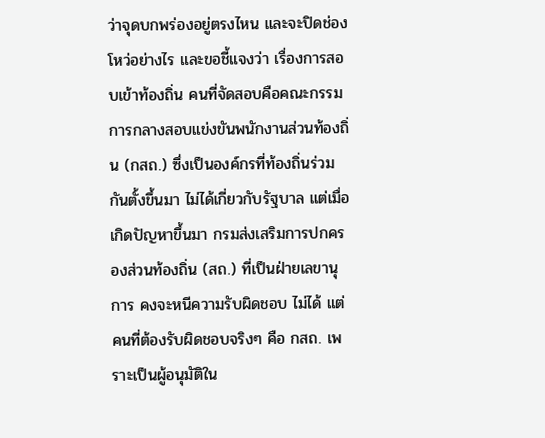ว่าจุดบกพร่องอยู่ตรงไหน และจะปิดช่องโหว่อย่างไร และขอชี้แจงว่า เรื่องการสอบเข้าท้องถิ่น คนที่จัดสอบคือคณะกรรมการกลางสอบแข่งขันพนักงานส่วนท้องถิ่น (กสถ.) ซึ่งเป็นองค์กรที่ท้องถิ่นร่วมกันตั้งขึ้นมา ไม่ได้เกี่ยวกับรัฐบาล แต่เมื่อเกิดปัญหาขึ้นมา กรมส่งเสริมการปกครองส่วนท้องถิ่น (สถ.) ที่เป็นฝ่ายเลขานุการ คงจะหนีความรับผิดชอบ ไม่ได้ แต่คนที่ต้องรับผิดชอบจริงๆ คือ กสถ. เพราะเป็นผู้อนุมัติใน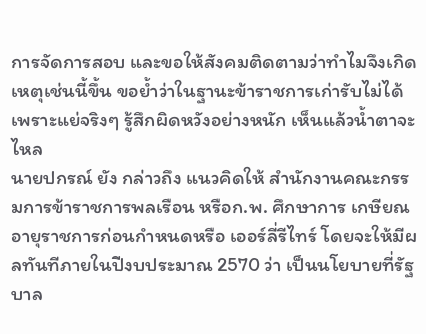การจัดการสอบ และขอให้สังคมติดตามว่าทำไมจึงเกิดเหตุเช่นนี้ขึ้น ขอย้ำว่าในฐานะข้าราชการเก่ารับไม่ได้ เพราะแย่จริงๆ รู้สึกผิดหวังอย่างหนัก เห็นแล้วน้ำตาจะไหล
นายปกรณ์ ยัง กล่าวถึง แนวคิดให้ สำนักงานคณะกรรมการข้าราชการพลเรือน หรือก.พ. ศึกษาการ เกษียณอายุราชการก่อนกำหนดหรือ เออร์ลี่รีไทร์ โดยจะให้มีผลทันทีภายในปีงบประมาณ 2570 ว่า เป็นนโยบายที่รัฐบาล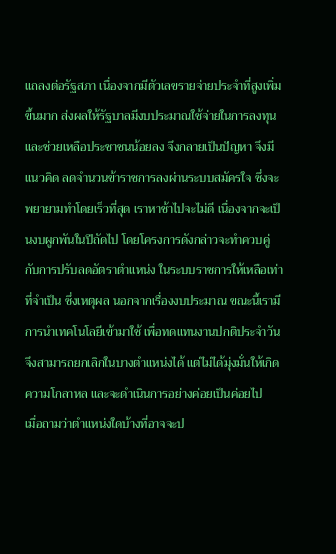แถลงต่อรัฐสภา เนื่องจากมีตัวเลขรายจ่ายประจำที่สูงเพิ่มขึ้นมาก ส่งผลให้รัฐบาลมีงบประมาณใช้จ่ายในการลงทุน และช่วยเหลือประชาชนน้อยลง จึงกลายเป็นปัญหา จึงมีแนวคิด ลดจำนวนข้าราชการลงผ่านระบบสมัครใจ ซึ่งจะพยายามทำโดยเร็วที่สุด เราหาช้าไปจะไม่ดี เนื่องจากจะเป็นงบผูกพันในปีถัดไป โดยโครงการดังกล่าวจะทำควบคู่ กับการปรับลดอัตราตำแหน่ง ในระบบราชการให้เหลือเท่าที่จำเป็น ซึ่งเหตุผล นอกจากเรื่องงบประมาณ ขณะนี้เรามีการนำเทคโนโลยีเข้ามาใช้ เพื่อทดแทนงานปกติประจำวัน จึงสามารถยกเลิกในบางตำแหน่งได้ แต่ไม่ได้มุ่งมั่นให้เกิดความโกลาหล และจะดำเนินการอย่างค่อยเป็นค่อยไป
เมื่อถามว่าตำแหน่งใดบ้างที่อาจจะป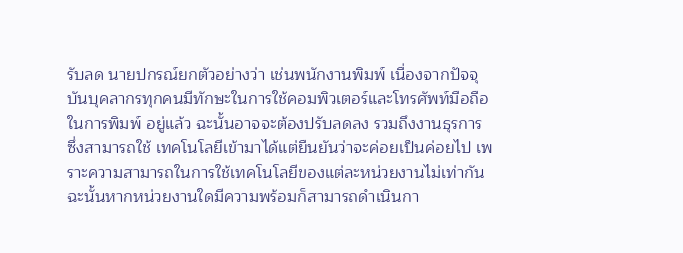รับลด นายปกรณ์ยกตัวอย่างว่า เช่นพนักงานพิมพ์ เนื่องจากปัจจุบันบุคลากรทุกคนมีทักษะในการใช้คอมพิวเตอร์และโทรศัพท์มือถือในการพิมพ์ อยู่แล้ว ฉะนั้นอาจจะต้องปรับลดลง รวมถึงงานธุรการ ซึ่งสามารถใช้ เทคโนโลยีเข้ามาได้แต่ยืนยันว่าจะค่อยเป็นค่อยไป เพราะความสามารถในการใช้เทคโนโลยีของแต่ละหน่วยงานไม่เท่ากัน ฉะนั้นหากหน่วยงานใดมีความพร้อมก็สามารถดำเนินกา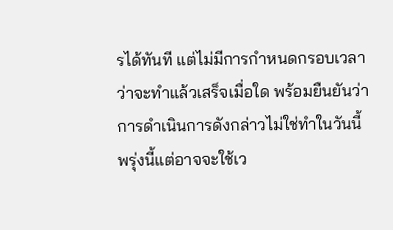รได้ทันที แต่ไม่มีการกำหนดกรอบเวลา ว่าจะทำแล้วเสร็จเมื่อใด พร้อมยืนยันว่าการดำเนินการดังกล่าวไม่ใช่ทำในวันนี้พรุ่งนี้แต่อาจจะใช้เว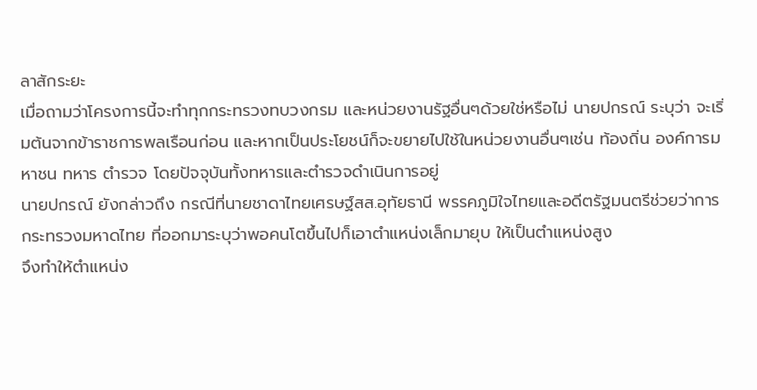ลาสักระยะ
เมื่อถามว่าโครงการนี้จะทำทุกกระทรวงทบวงกรม และหน่วยงานรัฐอื่นๆด้วยใช่หรือไม่ นายปกรณ์ ระบุว่า จะเริ่มต้นจากข้าราชการพลเรือนก่อน และหากเป็นประโยชน์ก็จะขยายไปใช้ในหน่วยงานอื่นๆเช่น ท้องถิ่น องค์การมหาชน ทหาร ตำรวจ โดยปัจจุบันทั้งทหารและตำรวจดำเนินการอยู่
นายปกรณ์ ยังกล่าวถึง กรณีที่นายชาดาไทยเศรษฐ์สส.อุทัยธานี พรรคภูมิใจไทยและอดีตรัฐมนตรีช่วยว่าการกระทรวงมหาดไทย ที่ออกมาระบุว่าพอคนโตขึ้นไปก็เอาตำแหน่งเล็กมายุบ ให้เป็นตำแหน่งสูง
จึงทำให้ตำแหน่ง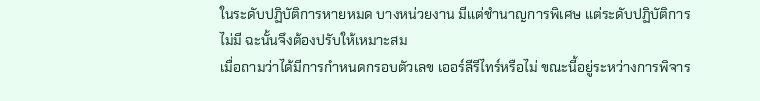ในระดับปฏิบัติการหายหมด บางหน่วยงาน มีแต่ชำนาญการพิเศษ แต่ระดับปฏิบัติการไม่มี ฉะนั้นจึงต้องปรับให้เหมาะสม
เมื่อถามว่าได้มีการกำหนดกรอบตัวเลข เออร์ลีรีไทร์หรือไม่ ขณะนี้อยู่ระหว่างการพิจาร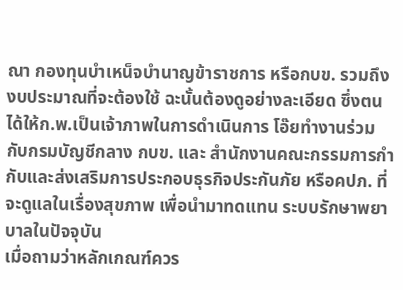ณา กองทุนบําเหน็จบำนาญข้าราชการ หรือกบข. รวมถึงงบประมาณที่จะต้องใช้ ฉะนั้นต้องดูอย่างละเอียด ซึ่งตนได้ให้ก.พ.เป็นเจ้าภาพในการดำเนินการ โอ๊ยทำงานร่วมกับกรมบัญชีกลาง กบข. และ สำนักงานคณะกรรมการกำกับและส่งเสริมการประกอบธุรกิจประกันภัย หรือคปภ. ที่จะดูแลในเรื่องสุขภาพ เพื่อนำมาทดแทน ระบบรักษาพยาบาลในปัจจุบัน
เมื่อถามว่าหลักเกณฑ์ควร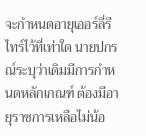จะกำหนดอายุเออร์ลี่รีไทร์ไว้ที่เท่าใด นายปกรณ์ระบุว่าเดิมมีการกำหนดหลักเกณฑ์ ต้องมีอายุราชการเหลือไม่น้อ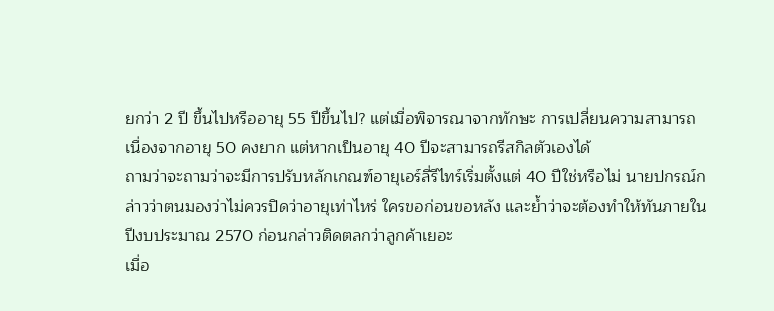ยกว่า 2 ปี ขึ้นไปหรืออายุ 55 ปีขึ้นไป? แต่เมื่อพิจารณาจากทักษะ การเปลี่ยนความสามารถ เนื่องจากอายุ 50 คงยาก แต่หากเป็นอายุ 40 ปีจะสามารถรีสกิลตัวเองได้
ถามว่าจะถามว่าจะมีการปรับหลักเกณฑ์อายุเอร์ลี่รีไทร์เริ่มตั้งแต่ 40 ปีใช่หรือไม่ นายปกรณ์กล่าวว่าตนมองว่าไม่ควรปิดว่าอายุเท่าไหร่ ใครขอก่อนขอหลัง และย้ำว่าจะต้องทำให้ทันภายในปีงบประมาณ 2570 ก่อนกล่าวติดตลกว่าลูกค้าเยอะ
เมื่อ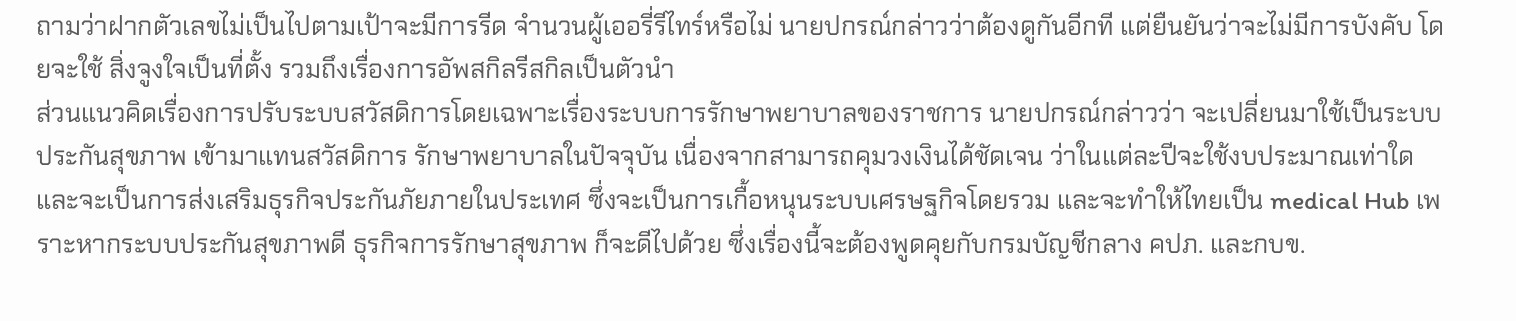ถามว่าฝากตัวเลขไม่เป็นไปตามเป้าจะมีการรีด จำนวนผู้เออรี่รีไทร์หรือไม่ นายปกรณ์กล่าวว่าต้องดูกันอีกที แต่ยืนยันว่าจะไม่มีการบังคับ โดยจะใช้ สิ่งจูงใจเป็นที่ตั้ง รวมถึงเรื่องการอัพสกิลรีสกิลเป็นตัวนำ
ส่วนแนวคิดเรื่องการปรับระบบสวัสดิการโดยเฉพาะเรื่องระบบการรักษาพยาบาลของราชการ นายปกรณ์กล่าวว่า จะเปลี่ยนมาใช้เป็นระบบประกันสุขภาพ เข้ามาแทนสวัสดิการ รักษาพยาบาลในปัจจุบัน เนื่องจากสามารถคุมวงเงินได้ชัดเจน ว่าในแต่ละปีจะใช้งบประมาณเท่าใด และจะเป็นการส่งเสริมธุรกิจประกันภัยภายในประเทศ ซึ่งจะเป็นการเกื้อหนุนระบบเศรษฐกิจโดยรวม และจะทำให้ไทยเป็น medical Hub เพราะหากระบบประกันสุขภาพดี ธุรกิจการรักษาสุขภาพ ก็จะดีไปด้วย ซึ่งเรื่องนี้จะต้องพูดคุยกับกรมบัญชีกลาง คปภ. และกบข.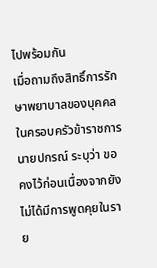ไปพร้อมกัน
เมื่อถามถึงสิทธิ์การรักษาพยาบาลของบุคคลในครอบครัวข้าราชการ นายปกรณ์ ระบุว่า ขอคงไว้ก่อนเนื่องจากยังไม่ได้มีการพูดคุยในราย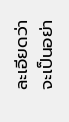ละเอียดว่าจะเป็นอย่า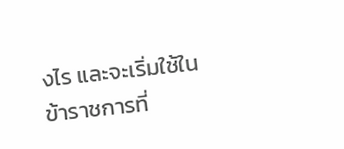งไร และจะเริ่มใช้ในข้าราชการที่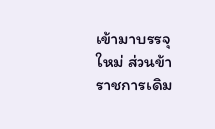เข้ามาบรรจุใหม่ ส่วนข้าราชการเดิม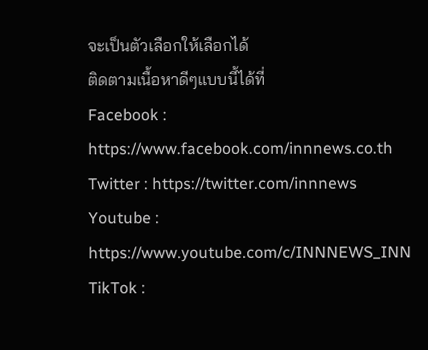จะเป็นตัวเลือกให้เลือกได้
ติดตามเนื้อหาดีๆแบบนี้ได้ที่
Facebook : https://www.facebook.com/innnews.co.th
Twitter : https://twitter.com/innnews
Youtube : https://www.youtube.com/c/INNNEWS_INN
TikTok :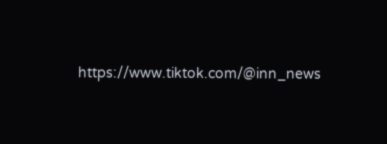https://www.tiktok.com/@inn_news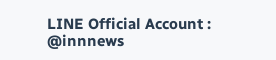LINE Official Account : @innnews